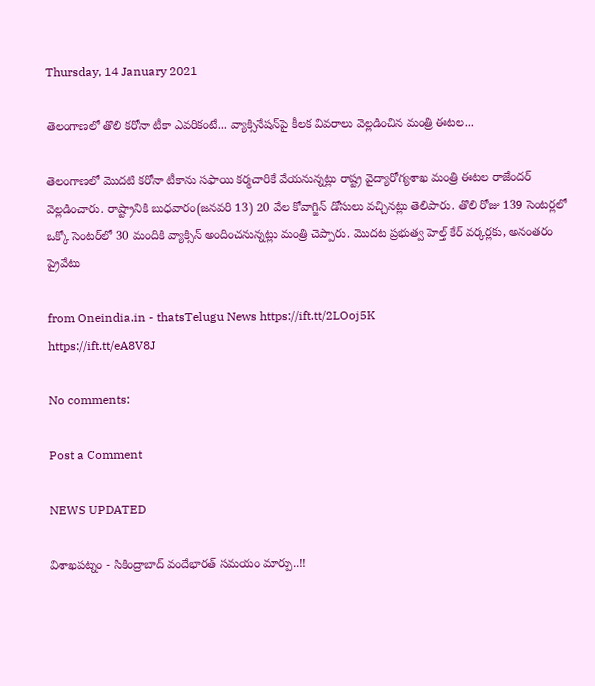Thursday, 14 January 2021

తెలంగాణలో తొలి కరోనా టీకా ఎవరికంటే... వ్యాక్సినేషన్‌పై కీలక వివరాలు వెల్లడించిన మంత్రి ఈటల...

తెలంగాణలో మొదటి కరోనా టీకాను సఫాయి కర్మచారికే వేయ‌నున్న‌ట్లు రాష్ట్ర వైద్యారోగ్య‌శాఖ మంత్రి ఈట‌ల రాజేంద‌ర్ వెల్లడించారు. రాష్ట్రానికి బుధ‌వారం(జనవరి 13) 20 వేల కోవాగ్జిన్ డోసులు వ‌చ్చిన‌ట్లు తెలిపారు. తొలి రోజు 139 సెంటర్లలో ఒక్కో సెంటర్‌లో 30 మందికి వ్యాక్సిన్ అందించనున్నట్లు మంత్రి చెప్పారు. మొదట ప్రభుత్వ హెల్త్ కేర్ వర్కర్లకు, అనంతరం ప్రైవేటు

from Oneindia.in - thatsTelugu News https://ift.tt/2LOoj5K
https://ift.tt/eA8V8J

No comments:

Post a Comment

NEWS UPDATED

విశాఖపట్నం - సికింద్రాబాద్ వందేభారత్ సమయం మార్పు..!!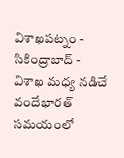విశాఖపట్నం - సికింద్రాబాద్ - విశాఖ మధ్య నడిచే వందేభారత్ సమయంలో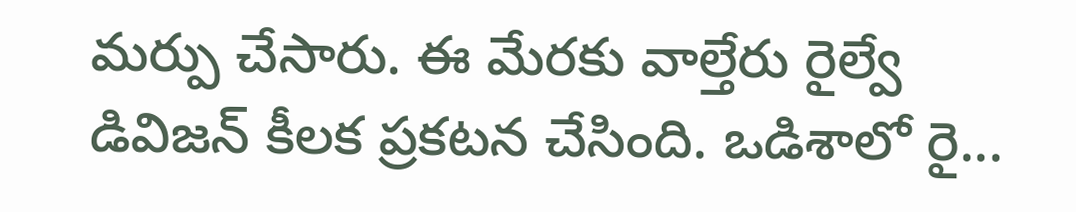మర్పు చేసారు. ఈ మేరకు వాల్తేరు రైల్వే డివిజన్ కీలక ప్రకటన చేసింది. ఒడిశాలో రై...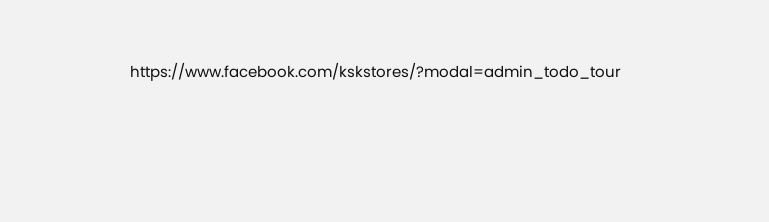https://www.facebook.com/kskstores/?modal=admin_todo_tour